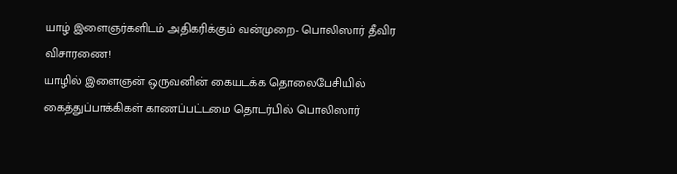யாழ் இளைஞர்களிடம் அதிகரிக்கும் வன்முறை- பொலிஸார் தீவிர விசாரணை!
யாழில் இளைஞன் ஒருவனின் கையடக்க தொலைபேசியில் கைத்துப்பாக்கிகள் காணப்பட்டமை தொடர்பில் பொலிஸார்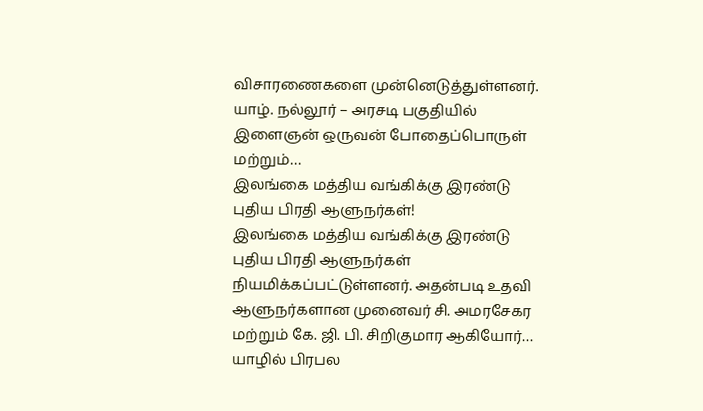விசாரணைகளை முன்னெடுத்துள்ளனர். யாழ். நல்லூர் – அரசடி பகுதியில் இளைஞன் ஒருவன் போதைப்பொருள் மற்றும்…
இலங்கை மத்திய வங்கிக்கு இரண்டு புதிய பிரதி ஆளுநர்கள்!
இலங்கை மத்திய வங்கிக்கு இரண்டு புதிய பிரதி ஆளுநர்கள் நியமிக்கப்பட்டுள்ளனர். அதன்படி உதவி ஆளுநர்களான முனைவர் சி. அமரசேகர மற்றும் கே. ஜி. பி. சிறிகுமார ஆகியோர்…
யாழில் பிரபல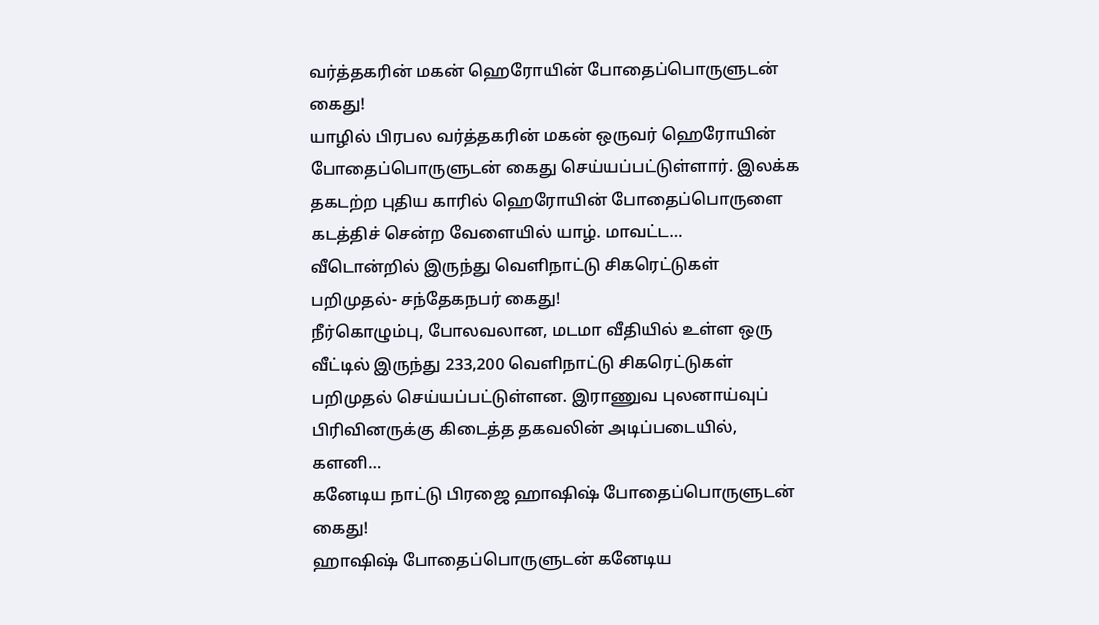வர்த்தகரின் மகன் ஹெரோயின் போதைப்பொருளுடன் கைது!
யாழில் பிரபல வர்த்தகரின் மகன் ஒருவர் ஹெரோயின் போதைப்பொருளுடன் கைது செய்யப்பட்டுள்ளார். இலக்க தகடற்ற புதிய காரில் ஹெரோயின் போதைப்பொருளை கடத்திச் சென்ற வேளையில் யாழ். மாவட்ட…
வீடொன்றில் இருந்து வெளிநாட்டு சிகரெட்டுகள் பறிமுதல்- சந்தேகநபர் கைது!
நீர்கொழும்பு, போலவலான, மடமா வீதியில் உள்ள ஒரு வீட்டில் இருந்து 233,200 வெளிநாட்டு சிகரெட்டுகள் பறிமுதல் செய்யப்பட்டுள்ளன. இராணுவ புலனாய்வுப் பிரிவினருக்கு கிடைத்த தகவலின் அடிப்படையில், களனி…
கனேடிய நாட்டு பிரஜை ஹாஷிஷ் போதைப்பொருளுடன் கைது!
ஹாஷிஷ் போதைப்பொருளுடன் கனேடிய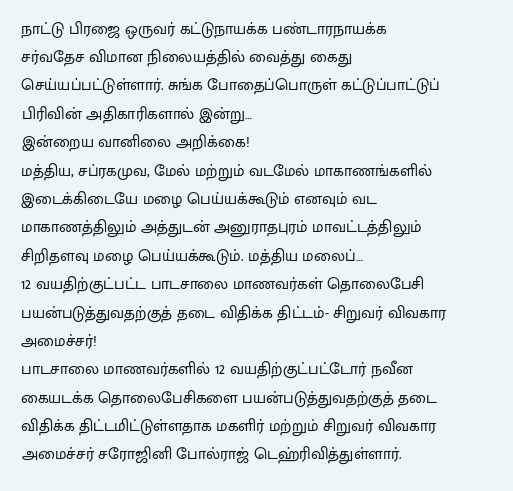நாட்டு பிரஜை ஒருவர் கட்டுநாயக்க பண்டாரநாயக்க சர்வதேச விமான நிலையத்தில் வைத்து கைது செய்யப்பட்டுள்ளார். சுங்க போதைப்பொருள் கட்டுப்பாட்டுப் பிரிவின் அதிகாரிகளால் இன்று…
இன்றைய வானிலை அறிக்கை!
மத்திய, சப்ரகமுவ, மேல் மற்றும் வடமேல் மாகாணங்களில் இடைக்கிடையே மழை பெய்யக்கூடும் எனவும் வட மாகாணத்திலும் அத்துடன் அனுராதபுரம் மாவட்டத்திலும் சிறிதளவு மழை பெய்யக்கூடும். மத்திய மலைப்…
12 வயதிற்குட்பட்ட பாடசாலை மாணவர்கள் தொலைபேசி பயன்படுத்துவதற்குத் தடை விதிக்க திட்டம்- சிறுவர் விவகார அமைச்சர்!
பாடசாலை மாணவர்களில் 12 வயதிற்குட்பட்டோர் நவீன கையடக்க தொலைபேசிகளை பயன்படுத்துவதற்குத் தடை விதிக்க திட்டமிட்டுள்ளதாக மகளிர் மற்றும் சிறுவர் விவகார அமைச்சர் சரோஜினி போல்ராஜ் டெஹ்ரிவித்துள்ளார்.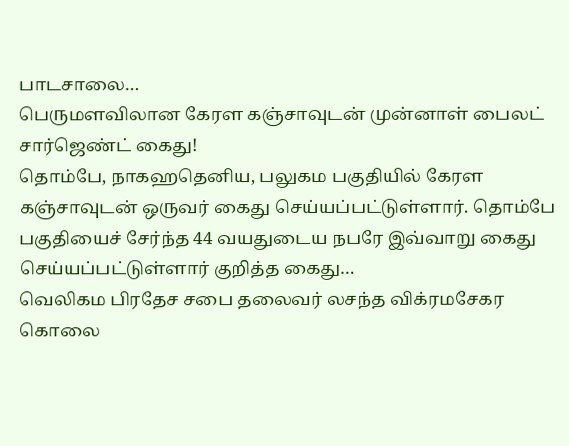பாடசாலை…
பெருமளவிலான கேரள கஞ்சாவுடன் முன்னாள் பைலட் சார்ஜெண்ட் கைது!
தொம்பே, நாகஹதெனிய, பலுகம பகுதியில் கேரள கஞ்சாவுடன் ஒருவர் கைது செய்யப்பட்டுள்ளார். தொம்பே பகுதியைச் சேர்ந்த 44 வயதுடைய நபரே இவ்வாறு கைது செய்யப்பட்டுள்ளார் குறித்த கைது…
வெலிகம பிரதேச சபை தலைவர் லசந்த விக்ரமசேகர கொலை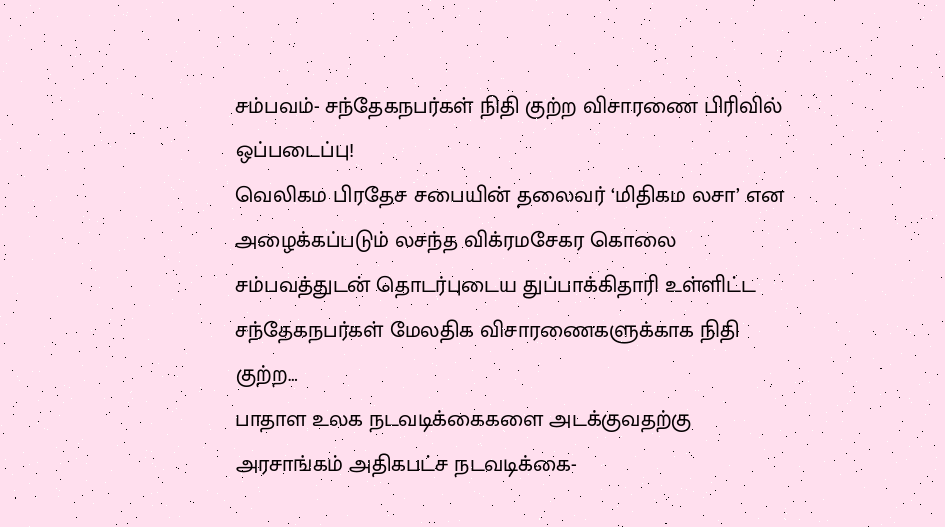சம்பவம்- சந்தேகநபர்கள் நிதி குற்ற விசாரணை பிரிவில் ஒப்படைப்பு!
வெலிகம பிரதேச சபையின் தலைவர் ‘மிதிகம லசா’ என அழைக்கப்படும் லசந்த விக்ரமசேகர கொலை சம்பவத்துடன் தொடர்புடைய துப்பாக்கிதாரி உள்ளிட்ட சந்தேகநபர்கள் மேலதிக விசாரணைகளுக்காக நிதி குற்ற…
பாதாள உலக நடவடிக்கைகளை அடக்குவதற்கு அரசாங்கம் அதிகபட்ச நடவடிக்கை-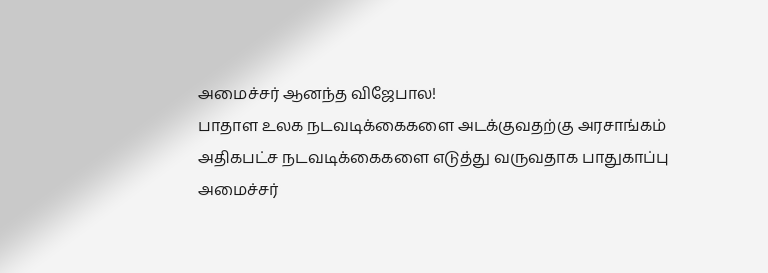அமைச்சர் ஆனந்த விஜேபால!
பாதாள உலக நடவடிக்கைகளை அடக்குவதற்கு அரசாங்கம் அதிகபட்ச நடவடிக்கைகளை எடுத்து வருவதாக பாதுகாப்பு அமைச்சர்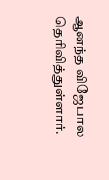ஆனந்த விஜேபால தெரிவித்துள்ளார்.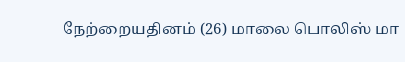நேற்றையதினம் (26) மாலை பொலிஸ் மா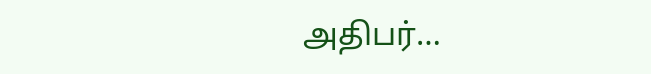அதிபர்…